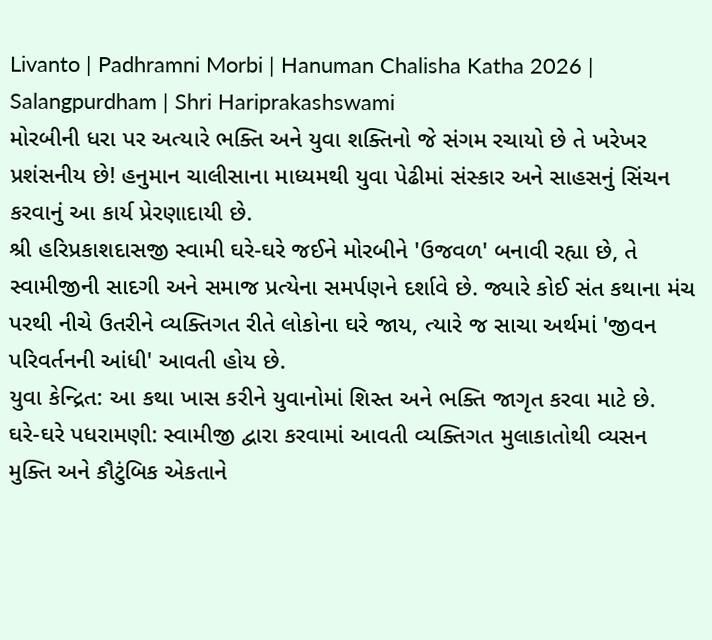Livanto | Padhramni Morbi | Hanuman Chalisha Katha 2026 | Salangpurdham | Shri Hariprakashswami
મોરબીની ધરા પર અત્યારે ભક્તિ અને યુવા શક્તિનો જે સંગમ રચાયો છે તે ખરેખર પ્રશંસનીય છે! હનુમાન ચાલીસાના માધ્યમથી યુવા પેઢીમાં સંસ્કાર અને સાહસનું સિંચન કરવાનું આ કાર્ય પ્રેરણાદાયી છે.
શ્રી હરિપ્રકાશદાસજી સ્વામી ઘરે-ઘરે જઈને મોરબીને 'ઉજવળ' બનાવી રહ્યા છે, તે સ્વામીજીની સાદગી અને સમાજ પ્રત્યેના સમર્પણને દર્શાવે છે. જ્યારે કોઈ સંત કથાના મંચ પરથી નીચે ઉતરીને વ્યક્તિગત રીતે લોકોના ઘરે જાય, ત્યારે જ સાચા અર્થમાં 'જીવન પરિવર્તનની આંધી' આવતી હોય છે.
યુવા કેન્દ્રિત: આ કથા ખાસ કરીને યુવાનોમાં શિસ્ત અને ભક્તિ જાગૃત કરવા માટે છે.
ઘરે-ઘરે પધરામણી: સ્વામીજી દ્વારા કરવામાં આવતી વ્યક્તિગત મુલાકાતોથી વ્યસન મુક્તિ અને કૌટુંબિક એકતાને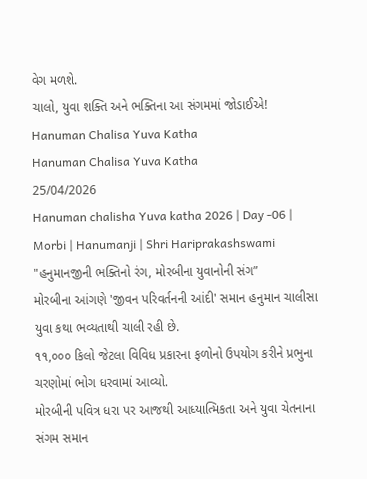વેગ મળશે.
ચાલો, યુવા શક્તિ અને ભક્તિના આ સંગમમાં જોડાઈએ!
Hanuman Chalisa Yuva Katha
Hanuman Chalisa Yuva Katha
25/04/2026
Hanuman chalisha Yuva katha 2026 | Day -06 | Morbi | Hanumanji | Shri Hariprakashswami
"હનુમાનજીની ભક્તિનો રંગ, મોરબીના યુવાનોની સંગ”
મોરબીના આંગણે 'જીવન પરિવર્તનની આંદી' સમાન હનુમાન ચાલીસા યુવા કથા ભવ્યતાથી ચાલી રહી છે.
૧૧,૦૦૦ કિલો જેટલા વિવિધ પ્રકારના ફળોનો ઉપયોગ કરીને પ્રભુના ચરણોમાં ભોગ ધરવામાં આવ્યો.
મોરબીની પવિત્ર ધરા પર આજથી આધ્યાત્મિકતા અને યુવા ચેતનાના સંગમ સમાન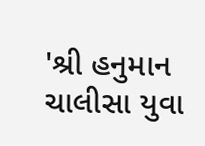'શ્રી હનુમાન ચાલીસા યુવા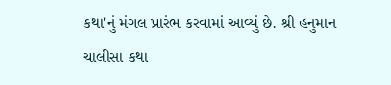કથા'નું મંગલ પ્રારંભ કરવામાં આવ્યું છે. શ્રી હનુમાન ચાલીસા કથા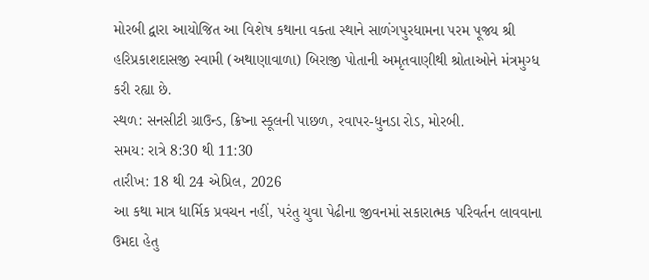મોરબી દ્વારા આયોજિત આ વિશેષ કથાના વક્તા સ્થાને સાળંગપુરધામના પરમ પૂજ્ય શ્રી હરિપ્રકાશદાસજી સ્વામી (અથાણાવાળા) બિરાજી પોતાની અમૃતવાણીથી શ્રોતાઓને મંત્રમુગ્ધ કરી રહ્યા છે.
સ્થળ: સનસીટી ગ્રાઉન્ડ, ક્રિષ્ના સ્કૂલની પાછળ, રવાપર-ધુનડા રોડ, મોરબી.
સમય: રાત્રે 8:30 થી 11:30
તારીખ: 18 થી 24 એપ્રિલ, 2026
આ કથા માત્ર ધાર્મિક પ્રવચન નહીં, પરંતુ યુવા પેઢીના જીવનમાં સકારાત્મક પરિવર્તન લાવવાના ઉમદા હેતુ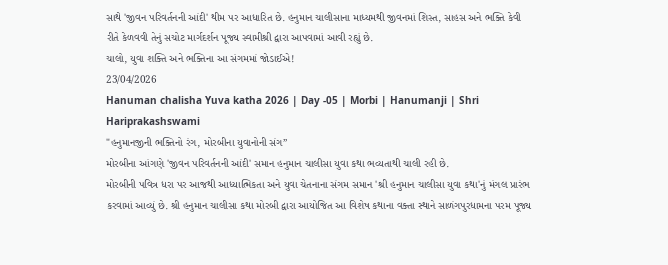સાથે 'જીવન પરિવર્તનની આંદી' થીમ પર આધારિત છે. હનુમાન ચાલીસાના માધ્યમથી જીવનમાં શિસ્ત, સાહસ અને ભક્તિ કેવી રીતે કેળવવી તેનું સચોટ માર્ગદર્શન પૂજ્ય સ્વામીશ્રી દ્વારા આપવામાં આવી રહ્યું છે.
ચાલો, યુવા શક્તિ અને ભક્તિના આ સંગમમાં જોડાઈએ!
23/04/2026
Hanuman chalisha Yuva katha 2026 | Day -05 | Morbi | Hanumanji | Shri Hariprakashswami
"હનુમાનજીની ભક્તિનો રંગ, મોરબીના યુવાનોની સંગ”
મોરબીના આંગણે 'જીવન પરિવર્તનની આંદી' સમાન હનુમાન ચાલીસા યુવા કથા ભવ્યતાથી ચાલી રહી છે.
મોરબીની પવિત્ર ધરા પર આજથી આધ્યાત્મિકતા અને યુવા ચેતનાના સંગમ સમાન 'શ્રી હનુમાન ચાલીસા યુવા કથા'નું મંગલ પ્રારંભ કરવામાં આવ્યું છે. શ્રી હનુમાન ચાલીસા કથા મોરબી દ્વારા આયોજિત આ વિશેષ કથાના વક્તા સ્થાને સાળંગપુરધામના પરમ પૂજ્ય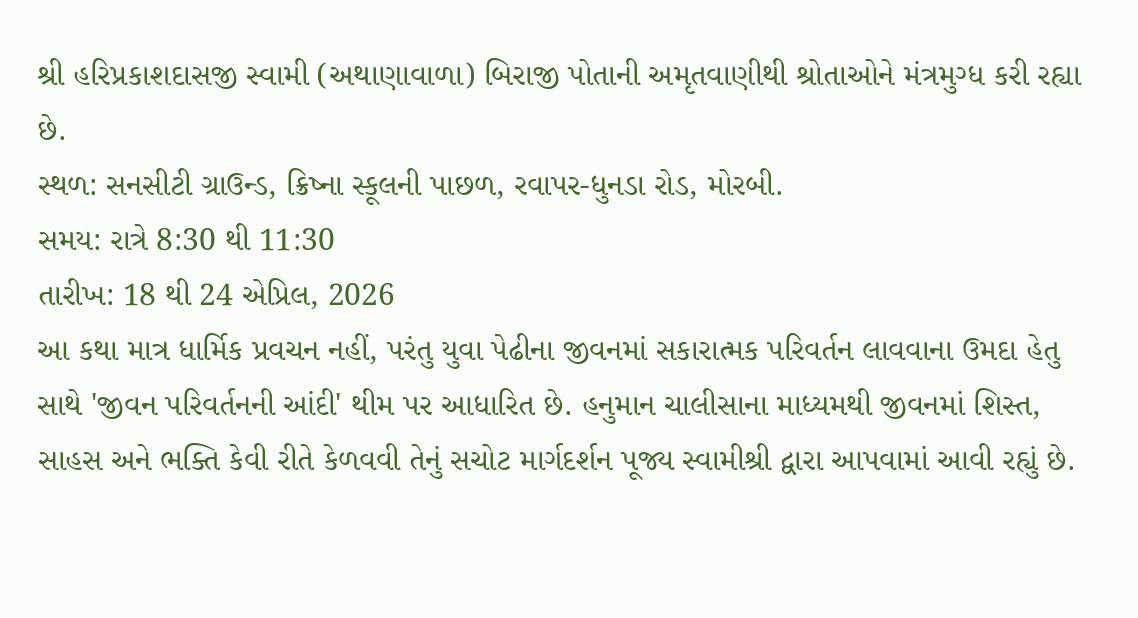શ્રી હરિપ્રકાશદાસજી સ્વામી (અથાણાવાળા) બિરાજી પોતાની અમૃતવાણીથી શ્રોતાઓને મંત્રમુગ્ધ કરી રહ્યા છે.
સ્થળ: સનસીટી ગ્રાઉન્ડ, ક્રિષ્ના સ્કૂલની પાછળ, રવાપર-ધુનડા રોડ, મોરબી.
સમય: રાત્રે 8:30 થી 11:30
તારીખ: 18 થી 24 એપ્રિલ, 2026
આ કથા માત્ર ધાર્મિક પ્રવચન નહીં, પરંતુ યુવા પેઢીના જીવનમાં સકારાત્મક પરિવર્તન લાવવાના ઉમદા હેતુ સાથે 'જીવન પરિવર્તનની આંદી' થીમ પર આધારિત છે. હનુમાન ચાલીસાના માધ્યમથી જીવનમાં શિસ્ત, સાહસ અને ભક્તિ કેવી રીતે કેળવવી તેનું સચોટ માર્ગદર્શન પૂજ્ય સ્વામીશ્રી દ્વારા આપવામાં આવી રહ્યું છે.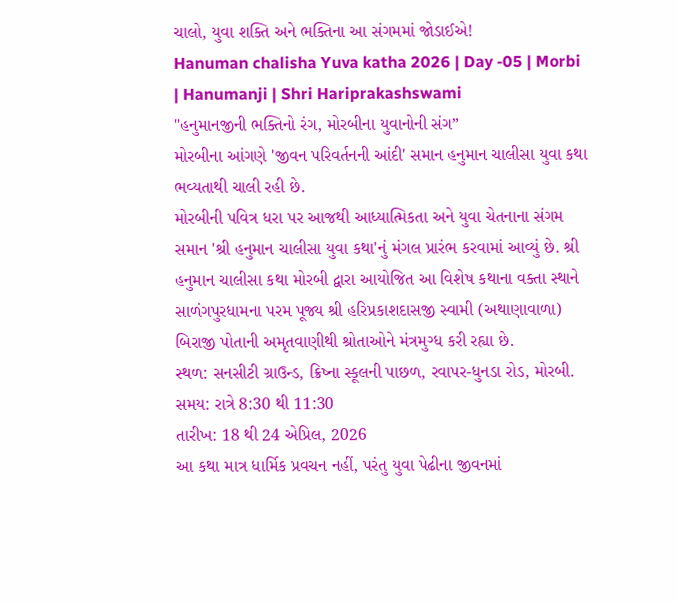ચાલો, યુવા શક્તિ અને ભક્તિના આ સંગમમાં જોડાઈએ!
Hanuman chalisha Yuva katha 2026 | Day -05 | Morbi | Hanumanji | Shri Hariprakashswami
"હનુમાનજીની ભક્તિનો રંગ, મોરબીના યુવાનોની સંગ”
મોરબીના આંગણે 'જીવન પરિવર્તનની આંદી' સમાન હનુમાન ચાલીસા યુવા કથા ભવ્યતાથી ચાલી રહી છે.
મોરબીની પવિત્ર ધરા પર આજથી આધ્યાત્મિકતા અને યુવા ચેતનાના સંગમ સમાન 'શ્રી હનુમાન ચાલીસા યુવા કથા'નું મંગલ પ્રારંભ કરવામાં આવ્યું છે. શ્રી હનુમાન ચાલીસા કથા મોરબી દ્વારા આયોજિત આ વિશેષ કથાના વક્તા સ્થાને સાળંગપુરધામના પરમ પૂજ્ય શ્રી હરિપ્રકાશદાસજી સ્વામી (અથાણાવાળા) બિરાજી પોતાની અમૃતવાણીથી શ્રોતાઓને મંત્રમુગ્ધ કરી રહ્યા છે.
સ્થળ: સનસીટી ગ્રાઉન્ડ, ક્રિષ્ના સ્કૂલની પાછળ, રવાપર-ધુનડા રોડ, મોરબી.
સમય: રાત્રે 8:30 થી 11:30
તારીખ: 18 થી 24 એપ્રિલ, 2026
આ કથા માત્ર ધાર્મિક પ્રવચન નહીં, પરંતુ યુવા પેઢીના જીવનમાં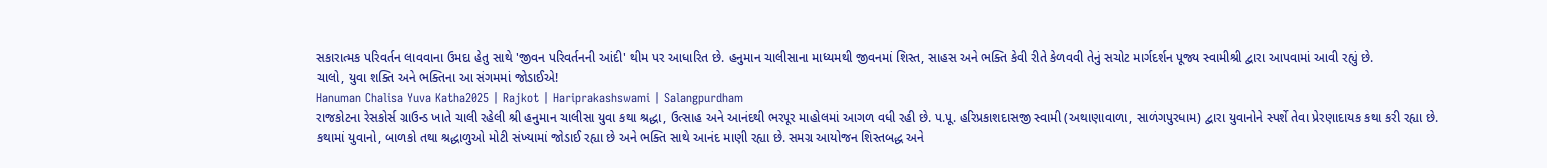સકારાત્મક પરિવર્તન લાવવાના ઉમદા હેતુ સાથે 'જીવન પરિવર્તનની આંદી' થીમ પર આધારિત છે. હનુમાન ચાલીસાના માધ્યમથી જીવનમાં શિસ્ત, સાહસ અને ભક્તિ કેવી રીતે કેળવવી તેનું સચોટ માર્ગદર્શન પૂજ્ય સ્વામીશ્રી દ્વારા આપવામાં આવી રહ્યું છે.
ચાલો, યુવા શક્તિ અને ભક્તિના આ સંગમમાં જોડાઈએ!
Hanuman Chalisa Yuva Katha2025 | Rajkot | Hariprakashswami | Salangpurdham
રાજકોટના રેસકોર્સ ગ્રાઉન્ડ ખાતે ચાલી રહેલી શ્રી હનુમાન ચાલીસા યુવા કથા શ્રદ્ધા, ઉત્સાહ અને આનંદથી ભરપૂર માહોલમાં આગળ વધી રહી છે. પ.પૂ. હરિપ્રકાશદાસજી સ્વામી (અથાણાવાળા, સાળંગપુરધામ) દ્વારા યુવાનોને સ્પર્શે તેવા પ્રેરણાદાયક કથા કરી રહ્યા છે.
કથામાં યુવાનો, બાળકો તથા શ્રદ્ધાળુઓ મોટી સંખ્યામાં જોડાઈ રહ્યા છે અને ભક્તિ સાથે આનંદ માણી રહ્યા છે. સમગ્ર આયોજન શિસ્તબદ્ધ અને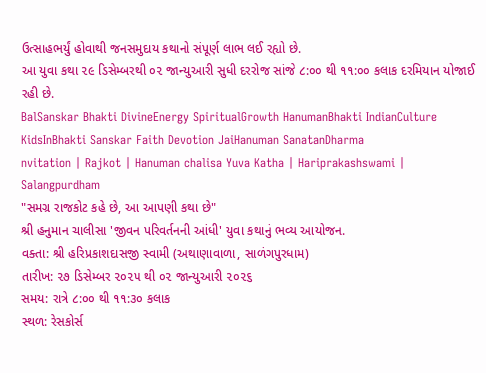ઉત્સાહભર્યું હોવાથી જનસમુદાય કથાનો સંપૂર્ણ લાભ લઈ રહ્યો છે.
આ યુવા કથા ૨૯ ડિસેમ્બરથી ૦૨ જાન્યુઆરી સુધી દરરોજ સાંજે ૮:૦૦ થી ૧૧:૦૦ કલાક દરમિયાન યોજાઈ રહી છે.
BalSanskar Bhakti DivineEnergy SpiritualGrowth HanumanBhakti IndianCulture KidsInBhakti Sanskar Faith Devotion JaiHanuman SanatanDharma
nvitation | Rajkot | Hanuman chalisa Yuva Katha | Hariprakashswami | Salangpurdham
"સમગ્ર રાજકોટ કહે છે, આ આપણી કથા છે"
શ્રી હનુમાન ચાલીસા 'જીવન પરિવર્તનની આંધી' યુવા કથાનું ભવ્ય આયોજન.
વક્તા: શ્રી હરિપ્રકાશદાસજી સ્વામી (અથાણાવાળા, સાળંગપુરધામ)
તારીખ: ૨૭ ડિસેમ્બર ૨૦૨૫ થી ૦૨ જાન્યુઆરી ૨૦૨૬
સમય: રાત્રે ૮:૦૦ થી ૧૧:૩૦ કલાક
સ્થળ: રેસકોર્સ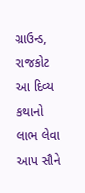ગ્રાઉન્ડ, રાજકોટ
આ દિવ્ય કથાનો લાભ લેવા આપ સૌને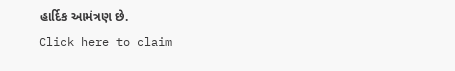હાર્દિક આમંત્રણ છે.
Click here to claim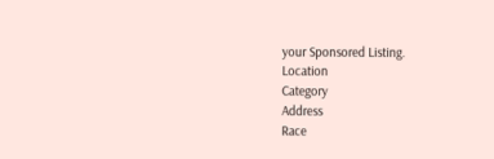your Sponsored Listing.
Location
Category
Address
Race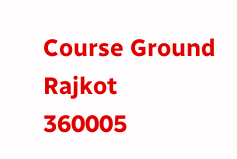Course Ground
Rajkot
360005